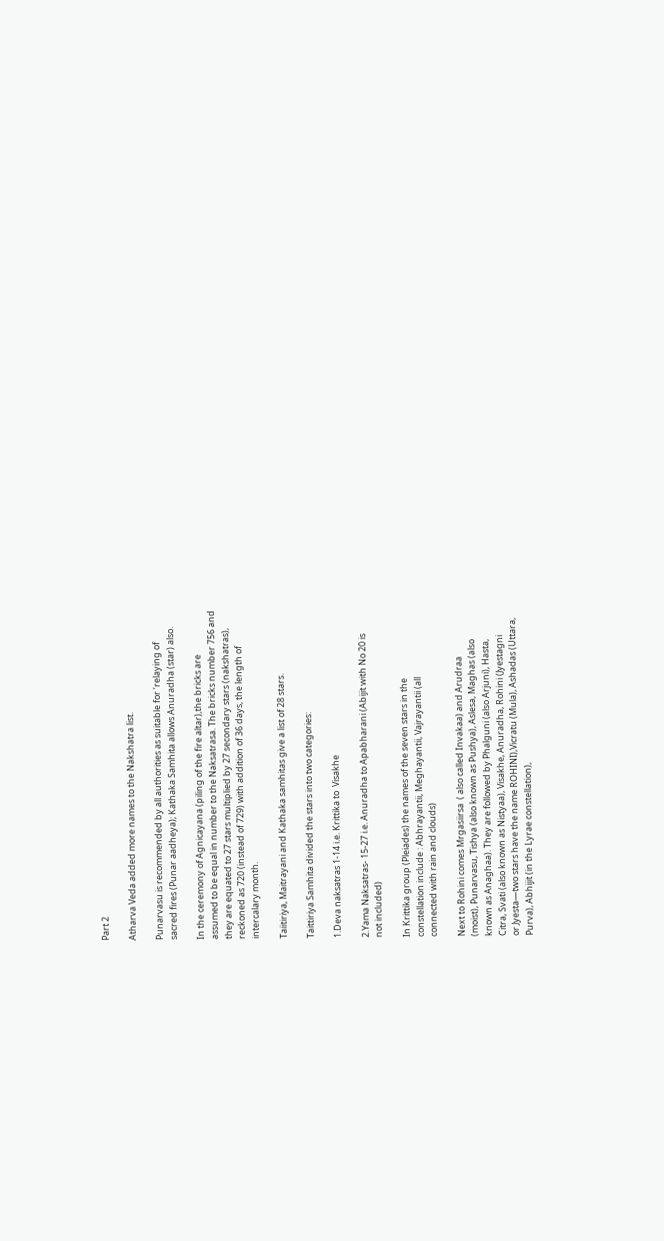Part 2

Atharva Veda added more names to the Nakshatra list.

Punarvasu is recommended by all authorities as suitable for ‘relaying of
sacred fires (Punar aadheya); Kathaka Samhita allows Anuradha (star) also.

In the ceremony of Agnicayana (piling of the fire altar),the bricks are
assumed to be equal in number to the Naksatrasa. The bricks number 756 and
they are equated to 27 stars multiplied by 27 secondary stars (nakshatras),
reckoned as 720 (instead of 729) with addition of 36 days, the length of
intercalary month.

Taiitiriya, Maitrayani and Kathaka samhitas give a list of 28 stars.

Taittiriya Samhita divided the stars into two categories:

1.Deva naksatras 1-14 i.e. Krittika to  Visakhe

2.Yama Naksatras- 15-27 i.e. Anuradha to Apabharani (Abijit with No 20 is
not included)

In Krittika group (Pleiades) the names of the seven stars in the
constellation include : Abhrayantii, Meghayantii, Vajrayantii (all
connected with rain and clouds)

Next to Rohini comes Mrgasiirsa  ( also called Invakaa) and Arudraa
(moist), Punarvasu, Tishya (also known as Pushya), Aslesa, Maghas (also
known as Anaghaa). They are followed by Phalguni (also Arjuni), Hasta,
Citra, Svati (also known as Nistyaa), Visakhe, Anuradha, Rohini (Jyestagni
or Jyesta—two stars have the name ROHINI),Vicratu (Mula), Ashadas (Uttara,
Purva), Abhijit (in the Lyrae constellation),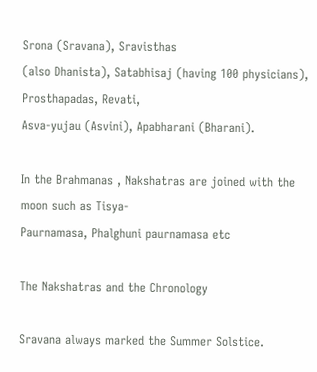Srona (Sravana), Sravisthas
(also Dhanista), Satabhisaj (having 100 physicians), Prosthapadas, Revati,
Asva-yujau (Asvini), Apabharani (Bharani).

In the Brahmanas , Nakshatras are joined with the moon such as Tisya-
Paurnamasa, Phalghuni paurnamasa etc

The Nakshatras and the Chronology

Sravana always marked the Summer Solstice.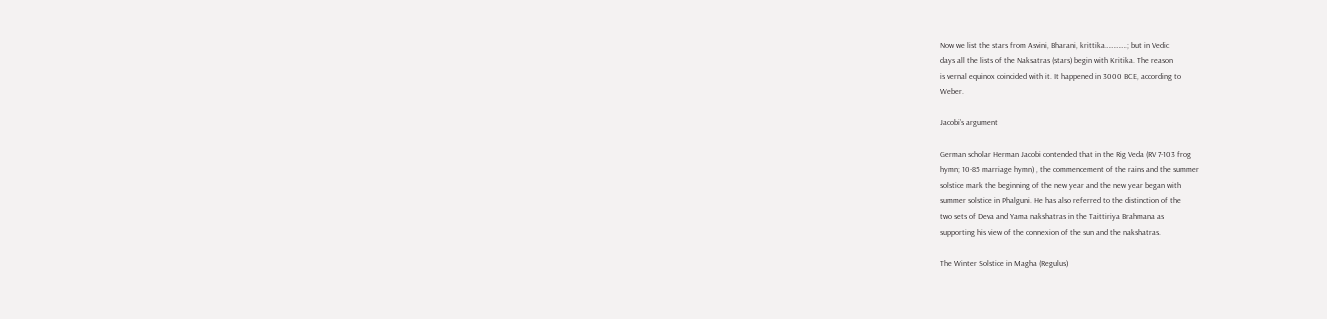Now we list the stars from Asvini, Bharani, krittika………….; but in Vedic
days all the lists of the Naksatras (stars) begin with Kritika. The reason
is vernal equinox coincided with it. It happened in 3000 BCE, according to
Weber.

Jacobi’s argument

German scholar Herman Jacobi contended that in the Rig Veda (RV 7-103 frog
hymn; 10-85 marriage hymn) , the commencement of the rains and the summer
solstice mark the beginning of the new year and the new year began with
summer solstice in Phalguni. He has also referred to the distinction of the
two sets of Deva and Yama nakshatras in the Taittiriya Brahmana as
supporting his view of the connexion of the sun and the nakshatras.

The Winter Solstice in Magha (Regulus)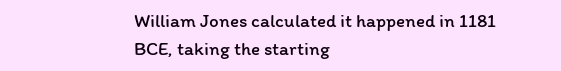William Jones calculated it happened in 1181 BCE, taking the starting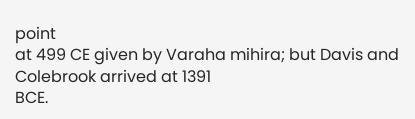point
at 499 CE given by Varaha mihira; but Davis and Colebrook arrived at 1391
BCE.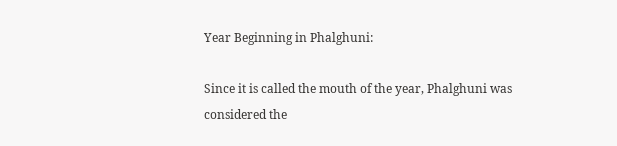Year Beginning in Phalghuni:

Since it is called the mouth of the year, Phalghuni was considered the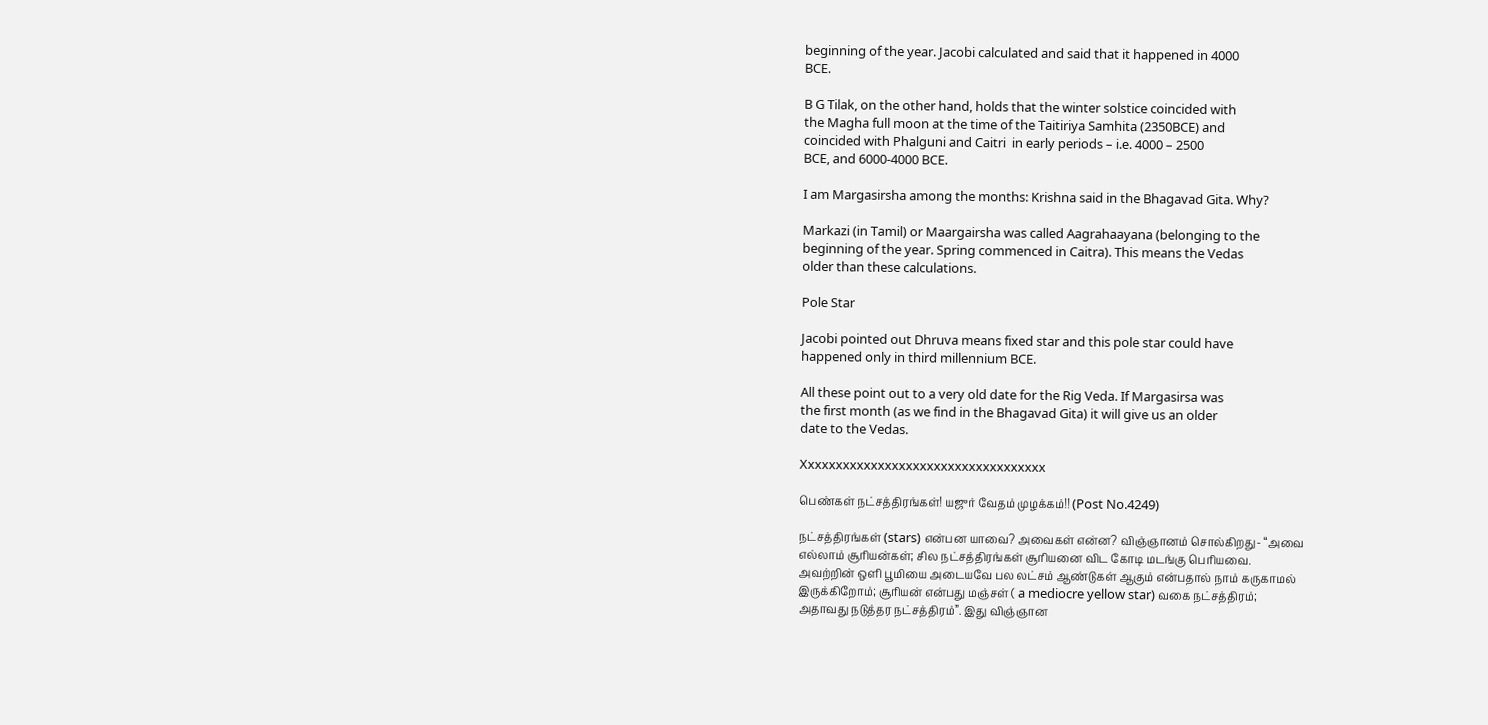beginning of the year. Jacobi calculated and said that it happened in 4000
BCE.

B G Tilak, on the other hand, holds that the winter solstice coincided with
the Magha full moon at the time of the Taitiriya Samhita (2350BCE) and
coincided with Phalguni and Caitri  in early periods – i.e. 4000 – 2500
BCE, and 6000-4000 BCE.

I am Margasirsha among the months: Krishna said in the Bhagavad Gita. Why?

Markazi (in Tamil) or Maargairsha was called Aagrahaayana (belonging to the
beginning of the year. Spring commenced in Caitra). This means the Vedas
older than these calculations.

Pole Star

Jacobi pointed out Dhruva means fixed star and this pole star could have
happened only in third millennium BCE.

All these point out to a very old date for the Rig Veda. If Margasirsa was
the first month (as we find in the Bhagavad Gita) it will give us an older
date to the Vedas.

Xxxxxxxxxxxxxxxxxxxxxxxxxxxxxxxxxxx

பெண்கள் நட்சத்திரங்கள்! யஜுர் வேதம் முழக்கம்!! (Post No.4249)

நட்சத்திரங்கள் (stars) என்பன யாவை? அவைகள் என்ன? விஞ்ஞானம் சொல்கிறது- “அவை
எல்லாம் சூரியன்கள்; சில நட்சத்திரங்கள் சூரியனை விட கோடி மடங்கு பெரியவை.
அவற்றின் ஒளி பூமியை அடையவே பல லட்சம் ஆண்டுகள் ஆகும் என்பதால் நாம் கருகாமல்
இருக்கிறோம்; சூரியன் என்பது மஞ்சள் ( a mediocre yellow star) வகை நட்சத்திரம்;
அதாவது நடுத்தர நட்சத்திரம்”. இது விஞ்ஞான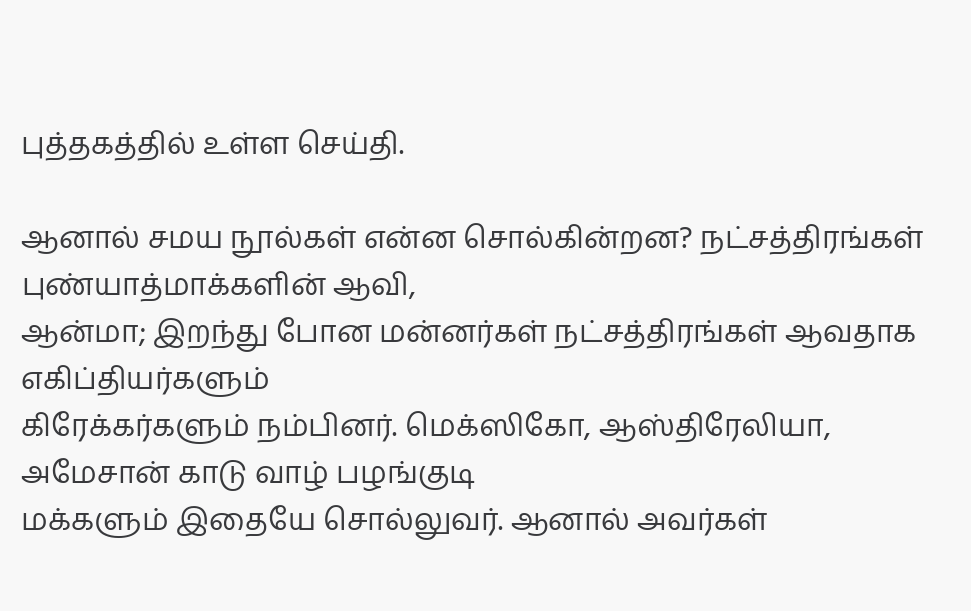புத்தகத்தில் உள்ள செய்தி.

ஆனால் சமய நூல்கள் என்ன சொல்கின்றன? நட்சத்திரங்கள் புண்யாத்மாக்களின் ஆவி,
ஆன்மா; இறந்து போன மன்னர்கள் நட்சத்திரங்கள் ஆவதாக எகிப்தியர்களும்
கிரேக்கர்களும் நம்பினர். மெக்ஸிகோ, ஆஸ்திரேலியா, அமேசான் காடு வாழ் பழங்குடி
மக்களும் இதையே சொல்லுவர். ஆனால் அவர்கள்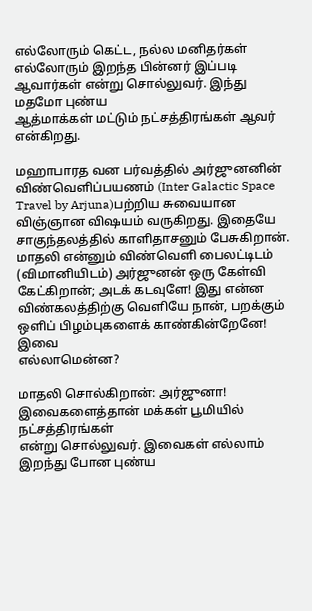எல்லோரும் கெட்ட, நல்ல மனிதர்கள்
எல்லோரும் இறந்த பின்னர் இப்படி ஆவார்கள் என்று சொல்லுவர். இந்து மதமோ புண்ய
ஆத்மாக்கள் மட்டும் நட்சத்திரங்கள் ஆவர் என்கிறது.

மஹாபாரத வன பர்வத்தில் அர்ஜுனனின் விண்வெளிப்பயணம் (Inter Galactic Space
Travel by Arjuna)பற்றிய சுவையான விஞ்ஞான விஷயம் வருகிறது. இதையே
சாகுந்தலத்தில் காளிதாசனும் பேசுகிறான். மாதலி என்னும் விண்வெளி பைலட்டிடம்
(விமானியிடம்) அர்ஜுனன் ஒரு கேள்வி கேட்கிறான்; அடக் கடவுளே! இது என்ன
விண்கலத்திற்கு வெளியே நான், பறக்கும் ஒளிப் பிழம்புகளைக் காண்கின்றேனே! இவை
எல்லாமென்ன?

மாதலி சொல்கிறான்: அர்ஜுனா! இவைகளைத்தான் மக்கள் பூமியில் நட்சத்திரங்கள்
என்று சொல்லுவர். இவைகள் எல்லாம் இறந்து போன புண்ய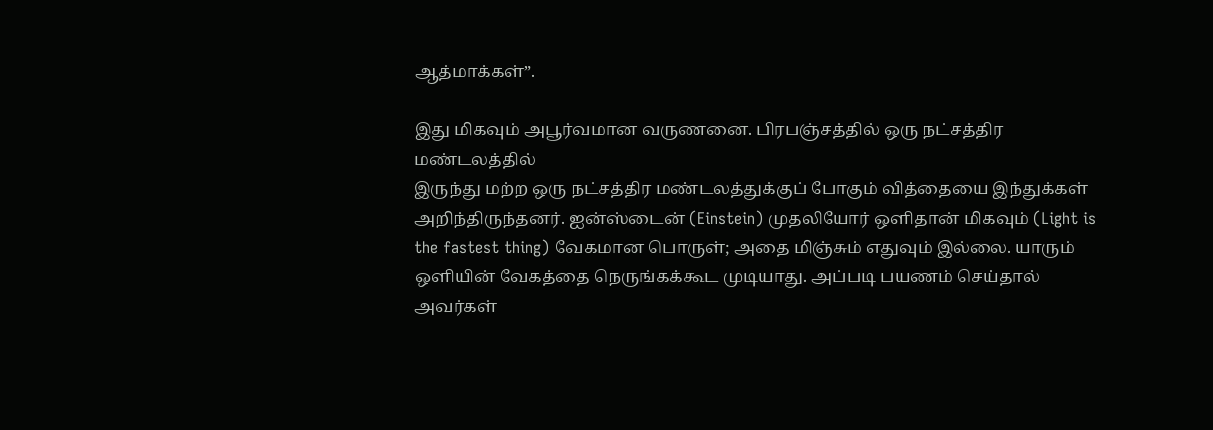ஆத்மாக்கள்”.

இது மிகவும் அபூர்வமான வருணனை. பிரபஞ்சத்தில் ஒரு நட்சத்திர மண்டலத்தில்
இருந்து மற்ற ஒரு நட்சத்திர மண்டலத்துக்குப் போகும் வித்தையை இந்துக்கள்
அறிந்திருந்தனர். ஐன்ஸ்டைன் (Einstein) முதலியோர் ஒளிதான் மிகவும் (Light is
the fastest thing) வேகமான பொருள்; அதை மிஞ்சும் எதுவும் இல்லை. யாரும்
ஒளியின் வேகத்தை நெருங்கக்கூட முடியாது. அப்படி பயணம் செய்தால் அவர்கள்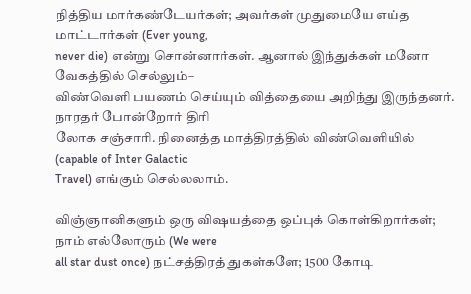நித்திய மார்கண்டேயர்கள்; அவர்கள் முதுமையே எய்த மாட்டார்கள் (Ever young,
never die) என்று சொன்னார்கள். ஆனால் இந்துக்கள் மனோ வேகத்தில் செல்லும்–
விண்வெளி பயணம் செய்யும் வித்தையை அறிந்து இருந்தனர். நாரதர் போன்றோர் திரி
லோக சஞ்சாரி. நினைத்த மாத்திரத்தில் விண்வெளியில் (capable of Inter Galactic
Travel) எங்கும் செல்லலாம்.

விஞ்ஞானிகளும் ஒரு விஷயத்தை ஒப்புக் கொள்கிறார்கள்; நாம் எல்லோரும் (We were
all star dust once) நட்சத்திரத் துகள்களே; 1500 கோடி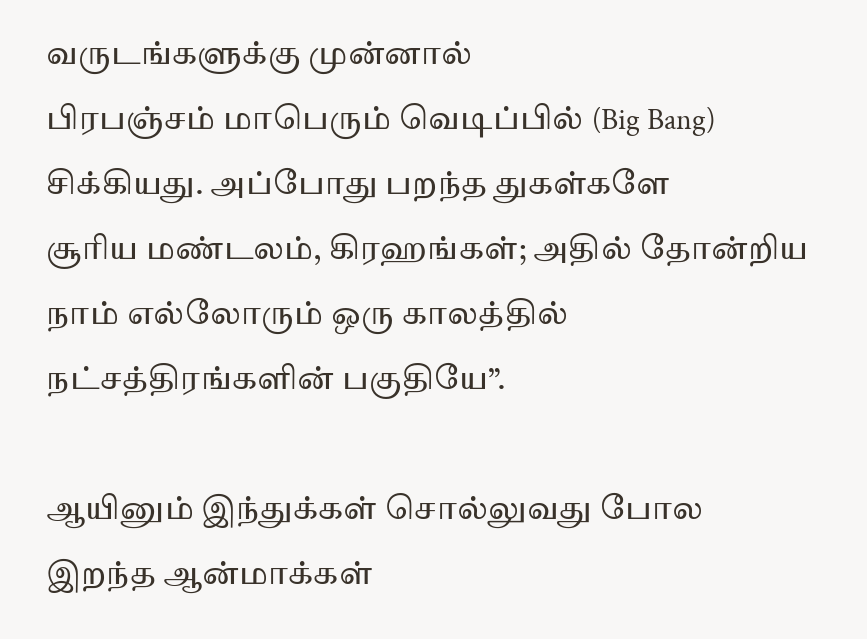வருடங்களுக்கு முன்னால்
பிரபஞ்சம் மாபெரும் வெடிப்பில் (Big Bang) சிக்கியது. அப்போது பறந்த துகள்களே
சூரிய மண்டலம், கிரஹங்கள்; அதில் தோன்றிய நாம் எல்லோரும் ஒரு காலத்தில்
நட்சத்திரங்களின் பகுதியே”.

ஆயினும் இந்துக்கள் சொல்லுவது போல இறந்த ஆன்மாக்கள்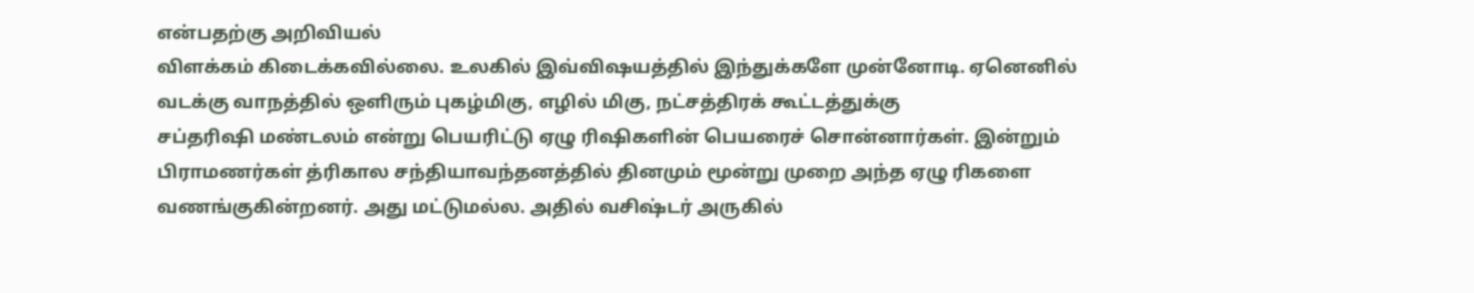என்பதற்கு அறிவியல்
விளக்கம் கிடைக்கவில்லை. உலகில் இவ்விஷயத்தில் இந்துக்களே முன்னோடி. ஏனெனில்
வடக்கு வாநத்தில் ஒளிரும் புகழ்மிகு, எழில் மிகு, நட்சத்திரக் கூட்டத்துக்கு
சப்தரிஷி மண்டலம் என்று பெயரிட்டு ஏழு ரிஷிகளின் பெயரைச் சொன்னார்கள். இன்றும்
பிராமணர்கள் த்ரிகால சந்தியாவந்தனத்தில் தினமும் மூன்று முறை அந்த ஏழு ரிகளை
வணங்குகின்றனர். அது மட்டுமல்ல. அதில் வசிஷ்டர் அருகில்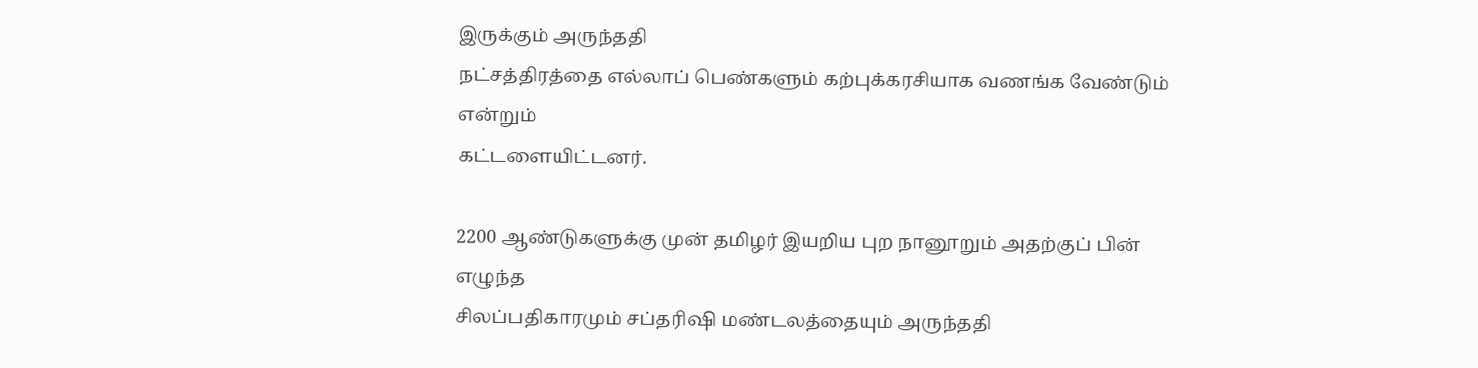இருக்கும் அருந்ததி
நட்சத்திரத்தை எல்லாப் பெண்களும் கற்புக்கரசியாக வணங்க வேண்டும் என்றும்
கட்டளையிட்டனர்.

2200 ஆண்டுகளுக்கு முன் தமிழர் இயறிய புற நானூறும் அதற்குப் பின் எழுந்த
சிலப்பதிகாரமும் சப்தரிஷி மண்டலத்தையும் அருந்ததி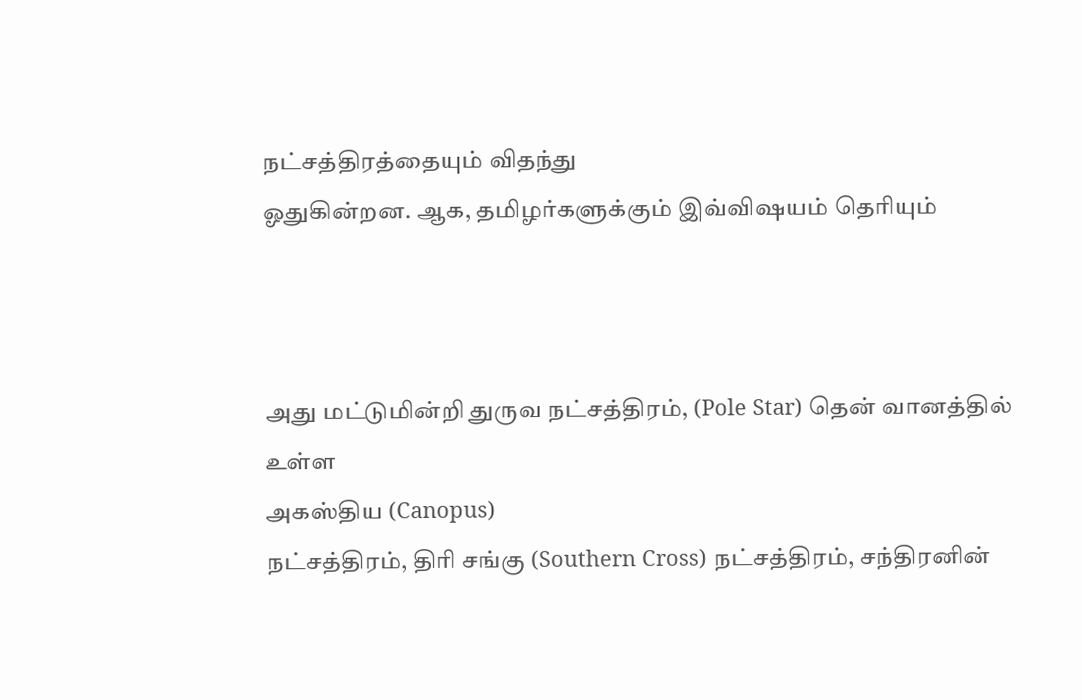நட்சத்திரத்தையும் விதந்து
ஓதுகின்றன. ஆக, தமிழர்களுக்கும் இவ்விஷயம் தெரியும்



அது மட்டுமின்றி துருவ நட்சத்திரம், (Pole Star) தென் வானத்தில் உள்ள
அகஸ்திய (Canopus)
நட்சத்திரம், திரி சங்கு (Southern Cross) நட்சத்திரம், சந்திரனின்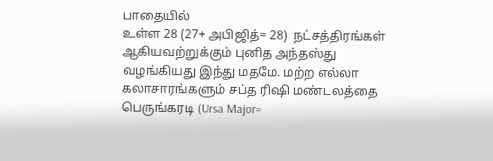பாதையில்
உள்ள 28 (27+ அபிஜித்= 28)  நட்சத்திரங்கள் ஆகியவற்றுக்கும் புனித அந்தஸ்து
வழங்கியது இந்து மதமே. மற்ற எல்லா கலாசாரங்களும் சப்த ரிஷி மண்டலத்தை
பெருங்கரடி (Ursa Major=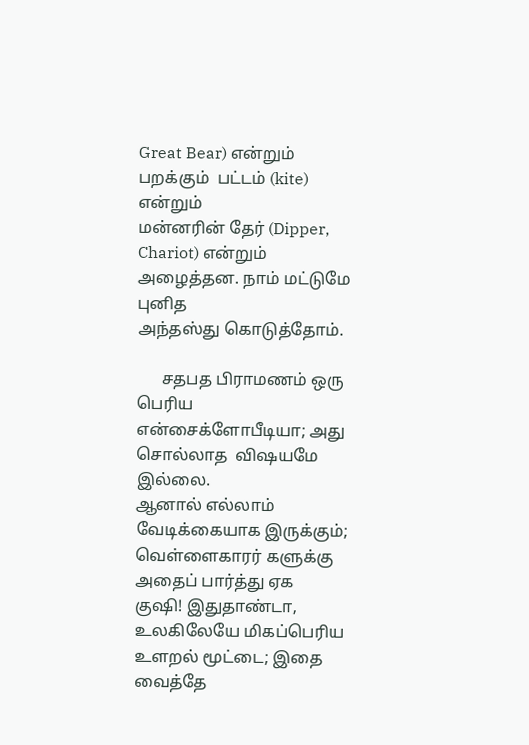Great Bear) என்றும் பறக்கும்  பட்டம் (kite) என்றும்
மன்னரின் தேர் (Dipper, Chariot) என்றும் அழைத்தன. நாம் மட்டுமே புனித
அந்தஸ்து கொடுத்தோம்.

      சதபத பிராமணம் ஒரு பெரிய என்சைக்ளோபீடியா; அது சொல்லாத  விஷயமே இல்லை.
ஆனால் எல்லாம் வேடிக்கையாக இருக்கும்; வெள்ளைகாரர் களுக்கு அதைப் பார்த்து ஏக
குஷி! இதுதாண்டா, உலகிலேயே மிகப்பெரிய உளறல் மூட்டை; இதை வைத்தே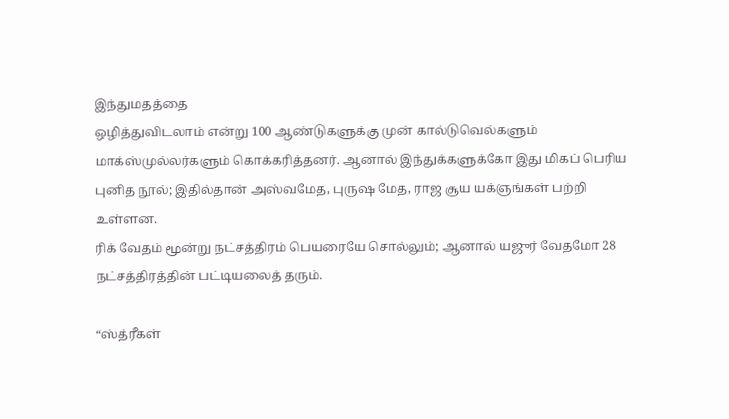இந்துமதத்தை
ஒழித்துவிடலாம் என்று 100 ஆண்டுகளுக்கு முன் கால்டுவெல்களும்
மாக்ஸ்முல்லர்களும் கொக்கரித்தனர். ஆனால் இந்துக்களுக்கோ இது மிகப் பெரிய
புனித நூல்; இதில்தான் அஸ்வமேத, புருஷ மேத, ராஜ சூய யக்ஞங்கள் பற்றி உள்ளன.
ரிக் வேதம் மூன்று நட்சத்திரம் பெயரையே சொல்லும்; ஆனால் யஜுர் வேதமோ 28
நட்சத்திரத்தின் பட்டியலைத் தரும்.

“ஸ்த்ரீகள்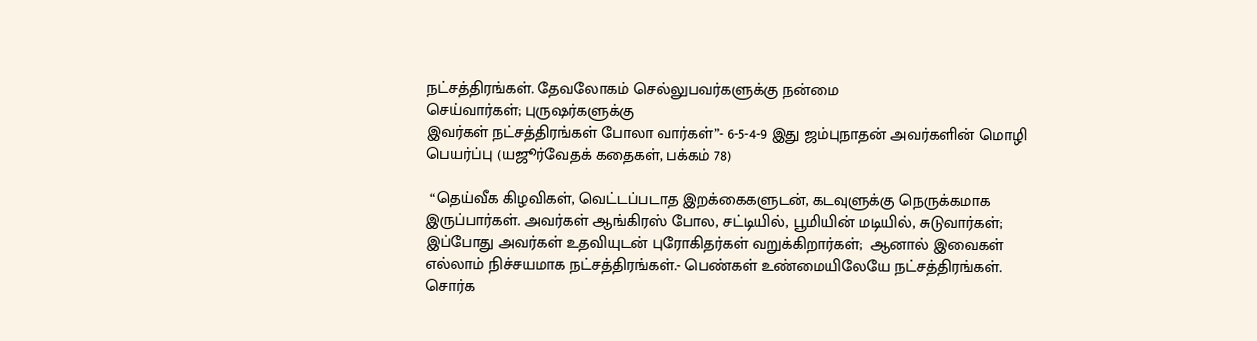நட்சத்திரங்கள். தேவலோகம் செல்லுபவர்களுக்கு நன்மை
செய்வார்கள்; புருஷர்களுக்கு
இவர்கள் நட்சத்திரங்கள் போலா வார்கள்”- 6-5-4-9 இது ஜம்புநாதன் அவர்களின் மொழி
பெயர்ப்பு (யஜூர்வேதக் கதைகள், பக்கம் 78)

 “தெய்வீக கிழவிகள், வெட்டப்படாத இறக்கைகளுடன், கடவுளுக்கு நெருக்கமாக
இருப்பார்கள். அவர்கள் ஆங்கிரஸ் போல, சட்டியில், பூமியின் மடியில், சுடுவார்கள்;
இப்போது அவர்கள் உதவியுடன் புரோகிதர்கள் வறுக்கிறார்கள்;  ஆனால் இவைகள்
எல்லாம் நிச்சயமாக நட்சத்திரங்கள்.- பெண்கள் உண்மையிலேயே நட்சத்திரங்கள்.
சொர்க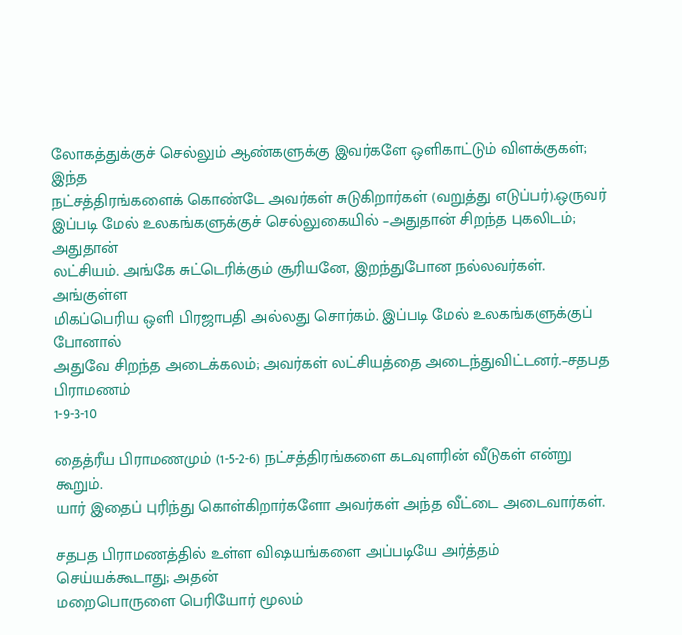லோகத்துக்குச் செல்லும் ஆண்களுக்கு இவர்களே ஒளிகாட்டும் விளக்குகள்; இந்த
நட்சத்திரங்களைக் கொண்டே அவர்கள் சுடுகிறார்கள் (வறுத்து எடுப்பர்).ஒருவர்
இப்படி மேல் உலகங்களுக்குச் செல்லுகையில் –அதுதான் சிறந்த புகலிடம்; அதுதான்
லட்சியம். அங்கே சுட்டெரிக்கும் சூரியனே, இறந்துபோன நல்லவர்கள். அங்குள்ள
மிகப்பெரிய ஒளி பிரஜாபதி அல்லது சொர்கம். இப்படி மேல் உலகங்களுக்குப் போனால்
அதுவே சிறந்த அடைக்கலம்; அவர்கள் லட்சியத்தை அடைந்துவிட்டனர்.–சதபத பிராமணம்
1-9-3-10

தைத்ரீய பிராமணமும் (1-5-2-6) நட்சத்திரங்களை கடவுளரின் வீடுகள் என்று கூறும்.
யார் இதைப் புரிந்து கொள்கிறார்களோ அவர்கள் அந்த வீட்டை அடைவார்கள்.

சதபத பிராமணத்தில் உள்ள விஷயங்களை அப்படியே அர்த்தம் செய்யக்கூடாது; அதன்
மறைபொருளை பெரியோர் மூலம்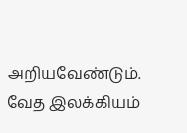அறியவேண்டும். வேத இலக்கியம்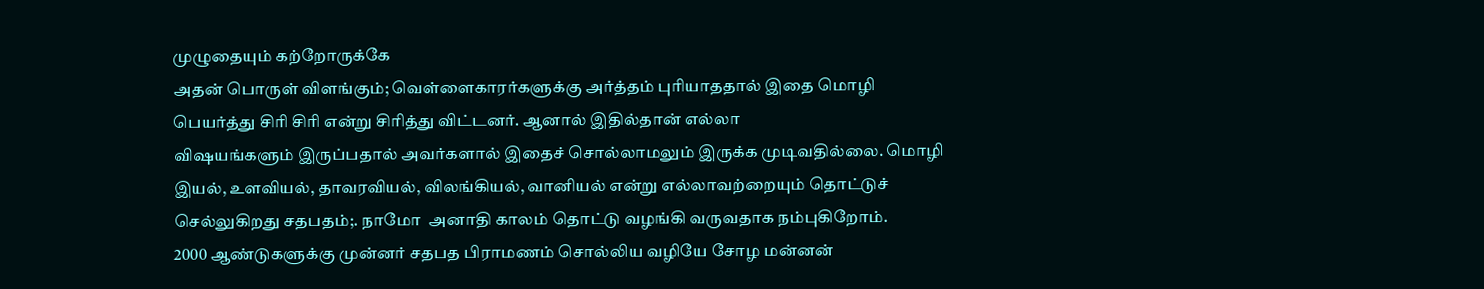முழுதையும் கற்றோருக்கே
அதன் பொருள் விளங்கும்; வெள்ளைகாரர்களுக்கு அர்த்தம் புரியாததால் இதை மொழி
பெயர்த்து சிரி சிரி என்று சிரித்து விட்டனர். ஆனால் இதில்தான் எல்லா
விஷயங்களும் இருப்பதால் அவர்களால் இதைச் சொல்லாமலும் இருக்க முடிவதில்லை. மொழி
இயல், உளவியல், தாவரவியல், விலங்கியல், வானியல் என்று எல்லாவற்றையும் தொட்டுச்
செல்லுகிறது சதபதம்;. நாமோ  அனாதி காலம் தொட்டு வழங்கி வருவதாக நம்புகிறோம்.
2000 ஆண்டுகளுக்கு முன்னர் சதபத பிராமணம் சொல்லிய வழியே சோழ மன்னன்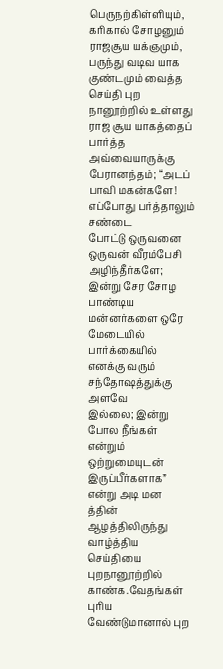பெருநற்கிள்ளியும், கரிகால் சோழனும் ராஜசூய யக்ஞமும், பருந்து வடிவ யாக
குண்டமும் வைத்த செய்தி புற நானூற்றில் உள்ளது ராஜ சூய யாகத்தைப் பார்த்த
அவ்வையாருக்கு பேரானந்தம்; “அடப் பாவி மகன்களே! எப்போது பர்த்தாலும் சண்டை
போட்டு ஒருவனை ஒருவன் வீரம்பேசி அழிந்தீர்களே; இன்று சேர சோழ பாண்டிய
மன்னர்களை ஒரே மேடையில் பார்க்கையில் எனக்கு வரும் சந்தோஷத்துக்கு அளவே
இல்லை; இன்று
போல நீங்கள் என்றும் ஒற்றுமையுடன் இருப்பீர்களாக” என்று அடி மன த்தின்
ஆழத்திலிருந்து வாழ்த்திய செய்தியை புறநானூற்றில் காண்க.வேதங்கள் புரிய
வேண்டுமானால் புற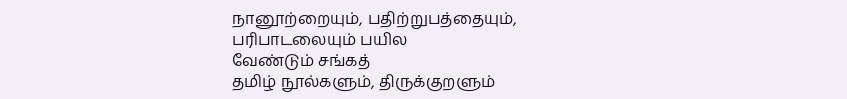நானூற்றையும், பதிற்றுபத்தையும், பரிபாடலையும் பயில
வேண்டும் சங்கத்
தமிழ் நூல்களும், திருக்குறளும்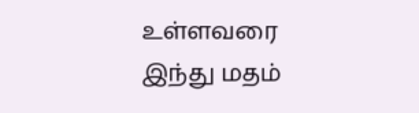உள்ளவரை இந்து மதம்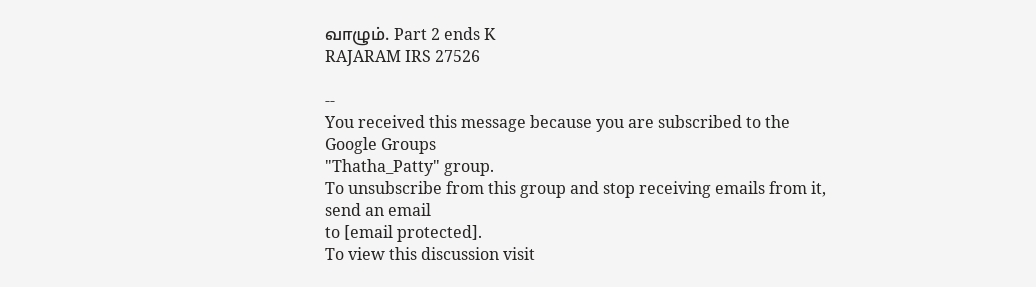வாழும். Part 2 ends K
RAJARAM IRS 27526

--
You received this message because you are subscribed to the Google Groups
"Thatha_Patty" group.
To unsubscribe from this group and stop receiving emails from it, send an email
to [email protected].
To view this discussion visit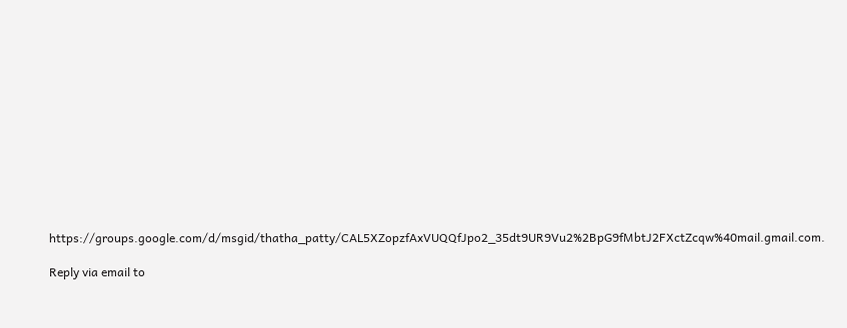https://groups.google.com/d/msgid/thatha_patty/CAL5XZopzfAxVUQQfJpo2_35dt9UR9Vu2%2BpG9fMbtJ2FXctZcqw%40mail.gmail.com.

Reply via email to